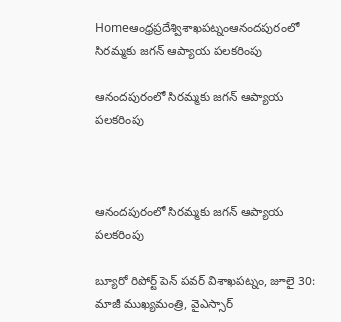Homeఆంధ్రప్రదేశ్విశాఖపట్నంఆనందపురంలో సిరమ్మకు జగన్ ఆప్యాయ పలకరింపు

ఆనందపురంలో సిరమ్మకు జగన్ ఆప్యాయ పలకరింపు



ఆనందపురంలో సిరమ్మకు జగన్ ఆప్యాయ పలకరింపు

బ్యూరో రిపోర్ట్ పెన్ పవర్ విశాఖపట్నం, జూలై 30:
మాజీ ముఖ్యమంత్రి, వైఎస్సార్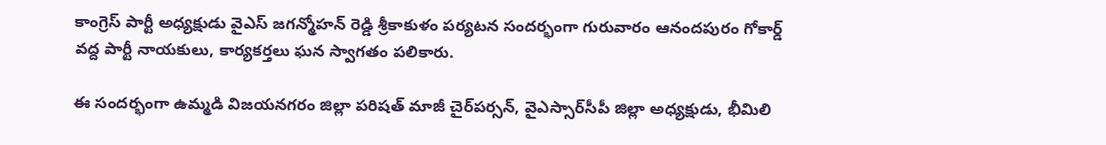కాంగ్రెస్ పార్టీ అధ్యక్షుడు వైఎస్ జగన్మోహన్ రెడ్డి శ్రీకాకుళం పర్యటన సందర్భంగా గురువారం ఆనందపురం గోకార్డ్ వద్ద పార్టీ నాయకులు, కార్యకర్తలు ఘన స్వాగతం పలికారు.

ఈ సందర్భంగా ఉమ్మడి విజయనగరం జిల్లా పరిషత్ మాజీ చైర్‌పర్సన్, వైఎస్సార్‌సీపీ జిల్లా అధ్యక్షుడు, భీమిలి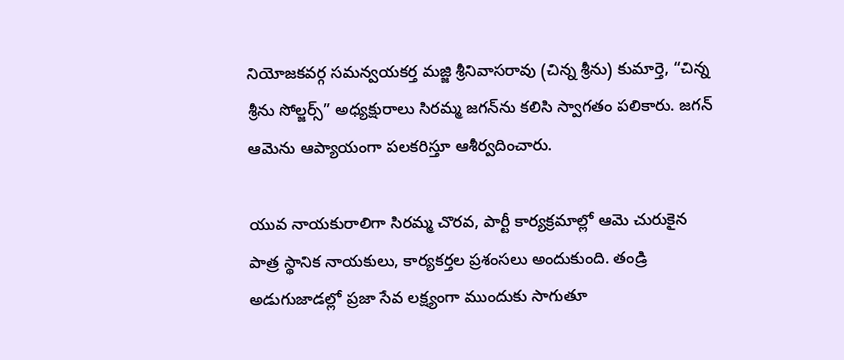నియోజకవర్గ సమన్వయకర్త మజ్జి శ్రీనివాసరావు (చిన్న శ్రీను) కుమార్తె, “చిన్న శ్రీను సోల్జర్స్” అధ్యక్షురాలు సిరమ్మ జగన్‌ను కలిసి స్వాగతం పలికారు. జగన్ ఆమెను ఆప్యాయంగా పలకరిస్తూ ఆశీర్వదించారు.

యువ నాయకురాలిగా సిరమ్మ చొరవ, పార్టీ కార్యక్రమాల్లో ఆమె చురుకైన పాత్ర స్థానిక నాయకులు, కార్యకర్తల ప్రశంసలు అందుకుంది. తండ్రి అడుగుజాడల్లో ప్రజా సేవ లక్ష్యంగా ముందుకు సాగుతూ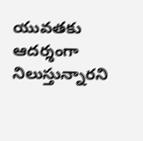యువతకు ఆదర్శంగా నిలుస్తున్నారని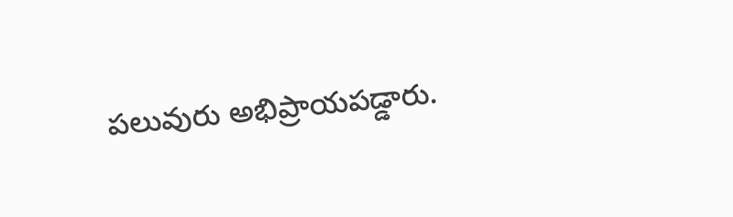పలువురు అభిప్రాయపడ్డారు.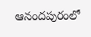ఆనందపురంలో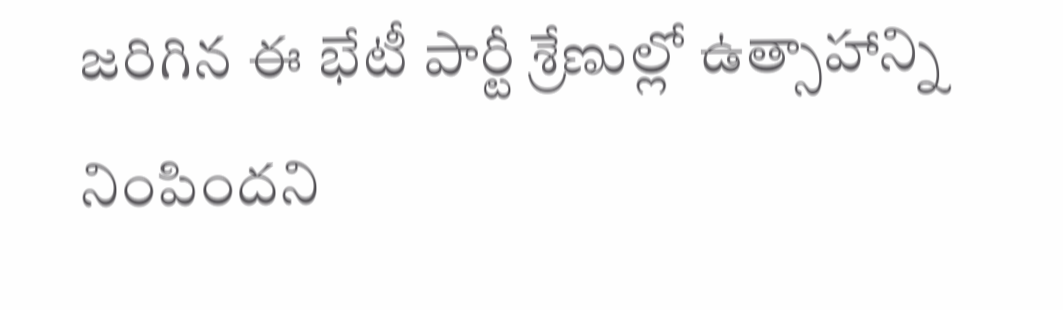జరిగిన ఈ భేటీ పార్టీ శ్రేణుల్లో ఉత్సాహాన్ని నింపిందని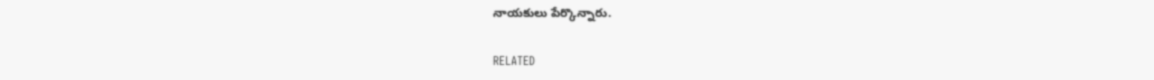నాయకులు పేర్కొన్నారు.

RELATED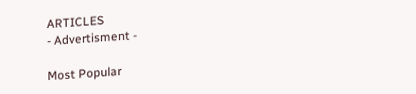ARTICLES
- Advertisment -

Most Popular